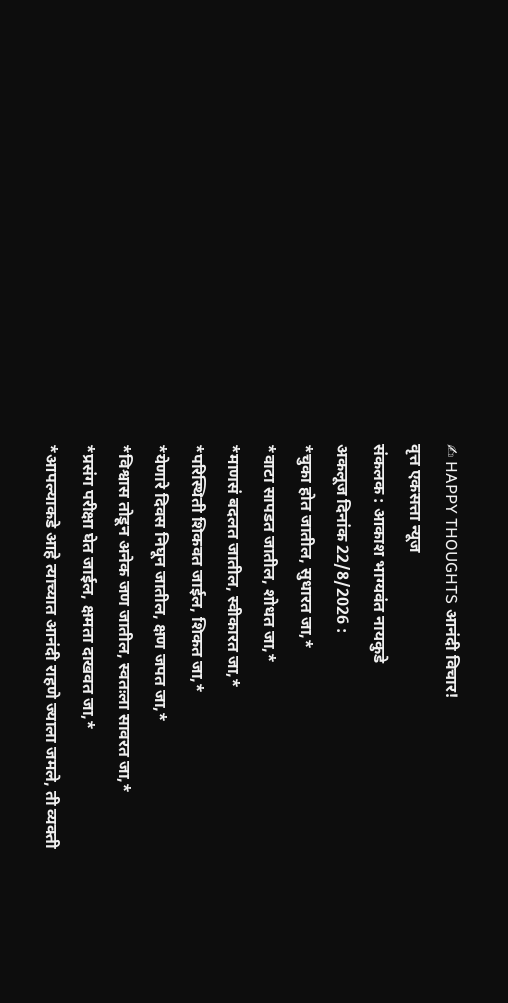✍ HAPPY THOUGHTS आनंदी विचार!
वृत्त एकसत्ता न्यूज
संकलक : आकाश भाग्यवंत नायकुडे
अकलूज दिनांक 22/8/2026 :
*चुका होत जातील, सुधारत जा,*
*वाटा सापडत जातील, शोधत जा,*
*माणसं बदलत जातील, स्वीकारत जा,*
*परिस्थिती शिकवत जाईल, शिकत जा,*
*येणारे दिवस निघून जातील, क्षण जपत जा,*
*विश्वास तोडून अनेक जण जातील, स्वतःला सावरत जा,*
*प्रसंग परीक्षा घेत जाईल, क्षमता दाखवत जा,*
*आपल्याकडे आहे त्याच्यात आनंदी राहणे ज्याला जमले, ती व्यक्ती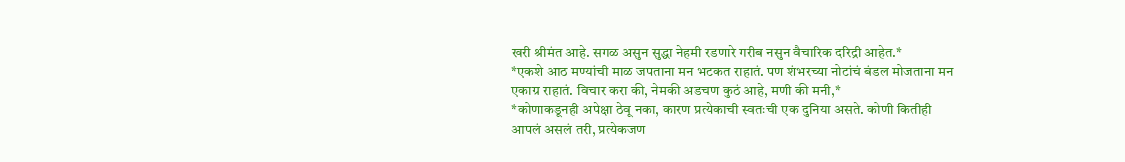खरी श्रीमंत आहे. सगळ असुन सुद्धा नेहमी रडणारे गरीब नसुन वैचारिक दरिद्री आहेत.*
*एकशे आठ मण्यांची माळ जपताना मन भटकत राहातं. पण शंभरच्या नोटांचं बंडल मोजताना मन एकाग्र राहातं. विचार करा की, नेमकी अडचण कुठं आहे, मणी की मनी,*
*कोणाकडूनही अपेक्षा ठेवू नका, कारण प्रत्येकाची स्वतःची एक दुनिया असते. कोणी कितीही आपलं असलं तरी, प्रत्येकजण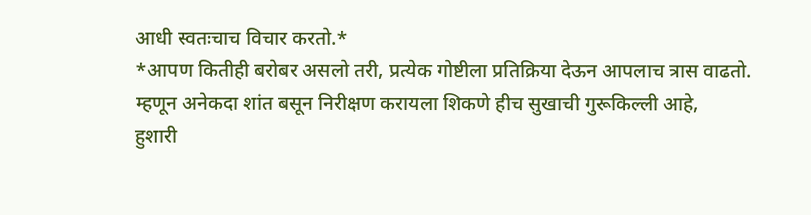आधी स्वतःचाच विचार करतो.*
*आपण कितीही बरोबर असलो तरी, प्रत्येक गोष्टीला प्रतिक्रिया देऊन आपलाच त्रास वाढतो. म्हणून अनेकदा शांत बसून निरीक्षण करायला शिकणे हीच सुखाची गुरूकिल्ली आहे,
हुशारी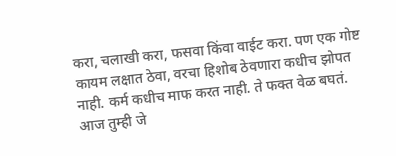करा, चलाखी करा, फसवा किंवा वाईट करा. पण एक गोष्ट कायम लक्षात ठेवा, वरचा हिशोब ठेवणारा कधीच झोपत नाही. कर्म कधीच माफ करत नाही. ते फक्त वेळ बघतं. आज तुम्ही जे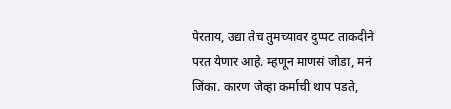पेरताय, उद्या तेच तुमच्यावर दुप्पट ताकदीने परत येणार आहे. म्हणून माणसं जोडा, मनं जिंका. कारण जेव्हा कर्माची थाप पडते,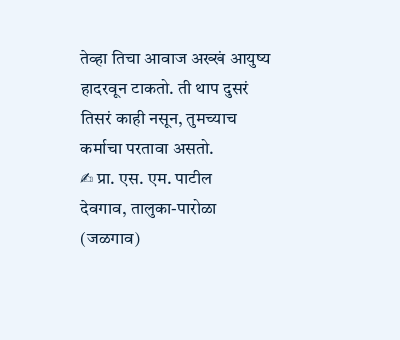तेव्हा तिचा आवाज अख्खं आयुष्य हादरवून टाकतो. ती थाप दुसरं तिसरं काही नसून, तुमच्याच कर्माचा परतावा असतो.
✍ प्रा. एस. एम. पाटील
देवगाव, तालुका-पारोळा (जळगाव)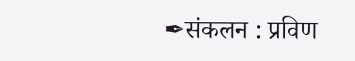✒संकलन : प्रविण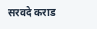सरवदे कराड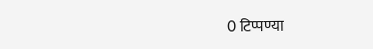0 टिप्पण्या